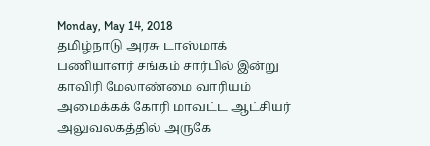Monday, May 14, 2018
தமிழ்நாடு அரசு டாஸ்மாக் பணியாளர் சங்கம் சார்பில் இன்று காவிரி மேலாண்மை வாரியம் அமைக்கக் கோரி மாவட்ட ஆட்சியர் அலுவலகத்தில் அருகே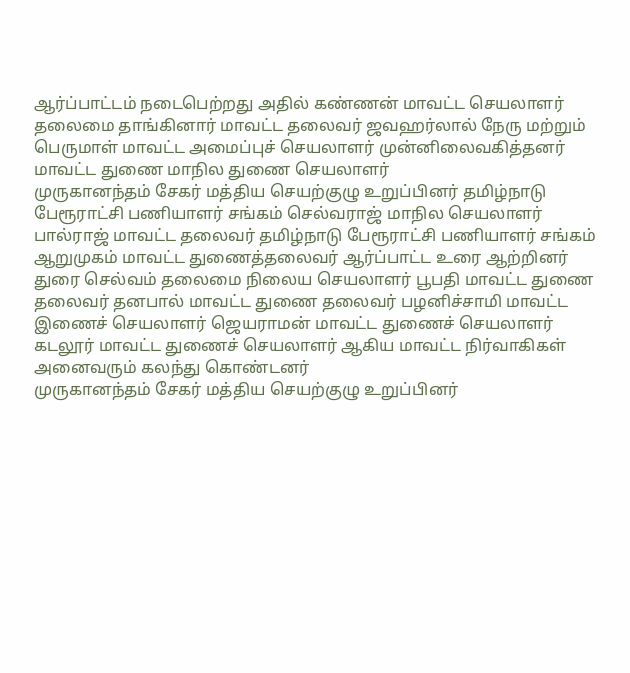ஆர்ப்பாட்டம் நடைபெற்றது அதில் கண்ணன் மாவட்ட செயலாளர் தலைமை தாங்கினார் மாவட்ட தலைவர் ஜவஹர்லால் நேரு மற்றும் பெருமாள் மாவட்ட அமைப்புச் செயலாளர் முன்னிலைவகித்தனர் மாவட்ட துணை மாநில துணை செயலாளர்
முருகானந்தம் சேகர் மத்திய செயற்குழு உறுப்பினர் தமிழ்நாடு பேரூராட்சி பணியாளர் சங்கம் செல்வராஜ் மாநில செயலாளர் பால்ராஜ் மாவட்ட தலைவர் தமிழ்நாடு பேரூராட்சி பணியாளர் சங்கம் ஆறுமுகம் மாவட்ட துணைத்தலைவர் ஆர்ப்பாட்ட உரை ஆற்றினர்
துரை செல்வம் தலைமை நிலைய செயலாளர் பூபதி மாவட்ட துணை தலைவர் தனபால் மாவட்ட துணை தலைவர் பழனிச்சாமி மாவட்ட இணைச் செயலாளர் ஜெயராமன் மாவட்ட துணைச் செயலாளர் கடலூர் மாவட்ட துணைச் செயலாளர் ஆகிய மாவட்ட நிர்வாகிகள் அனைவரும் கலந்து கொண்டனர்
முருகானந்தம் சேகர் மத்திய செயற்குழு உறுப்பினர்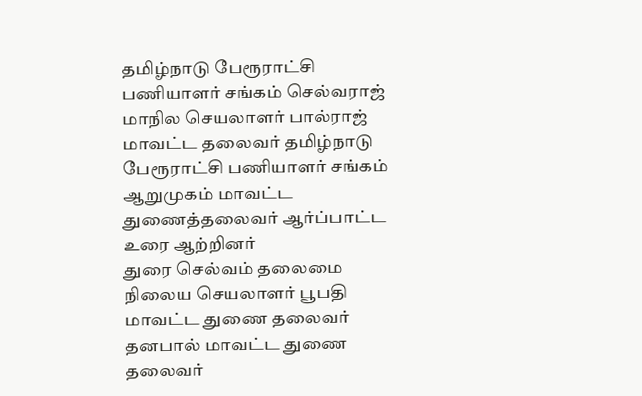தமிழ்நாடு பேரூராட்சி பணியாளர் சங்கம் செல்வராஜ் மாநில செயலாளர் பால்ராஜ் மாவட்ட தலைவர் தமிழ்நாடு பேரூராட்சி பணியாளர் சங்கம் ஆறுமுகம் மாவட்ட துணைத்தலைவர் ஆர்ப்பாட்ட உரை ஆற்றினர்
துரை செல்வம் தலைமை நிலைய செயலாளர் பூபதி மாவட்ட துணை தலைவர் தனபால் மாவட்ட துணை தலைவர்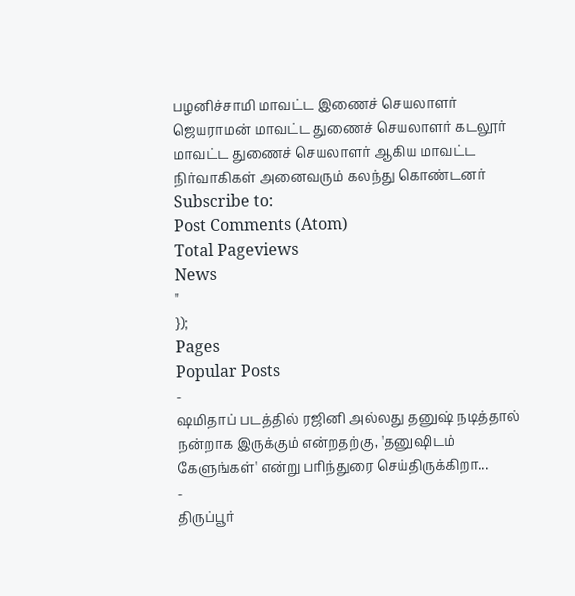பழனிச்சாமி மாவட்ட இணைச் செயலாளர் ஜெயராமன் மாவட்ட துணைச் செயலாளர் கடலூர் மாவட்ட துணைச் செயலாளர் ஆகிய மாவட்ட நிர்வாகிகள் அனைவரும் கலந்து கொண்டனர்
Subscribe to:
Post Comments (Atom)
Total Pageviews
News
"
});
Pages
Popular Posts
-
ஷமிதாப் படத்தில் ரஜினி அல்லது தனுஷ் நடித்தால் நன்றாக இருக்கும் என்றதற்கு, 'தனுஷிடம் கேளுங்கள்' என்று பரிந்துரை செய்திருக்கிறா...
-
திருப்பூர்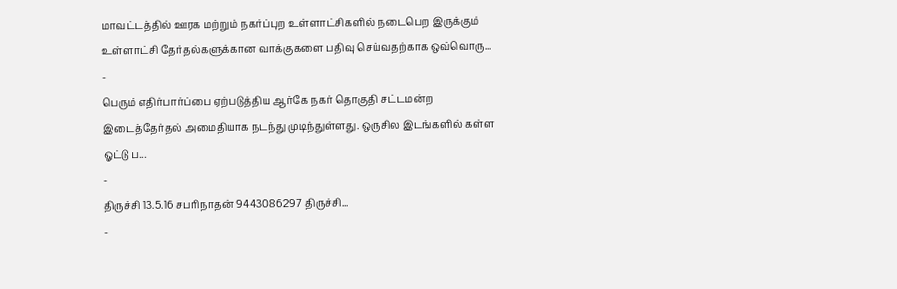மாவட்டத்தில் ஊரக மற்றும் நகர்ப்புற உள்ளாட்சிகளில் நடைபெற இருக்கும் உள்ளாட்சி தேர்தல்களுக்கான வாக்குகளை பதிவு செய்வதற்காக ஒவ்வொரு...
-
பெரும் எதிர்பார்ப்பை ஏற்படுத்திய ஆர்கே நகர் தொகுதி சட்டமன்ற இடைத்தேர்தல் அமைதியாக நடந்து முடிந்துள்ளது. ஒருசில இடங்களில் கள்ள ஓட்டு ப...
-
திருச்சி 13.5.16 சபரிநாதன் 9443086297 திருச்சி...
-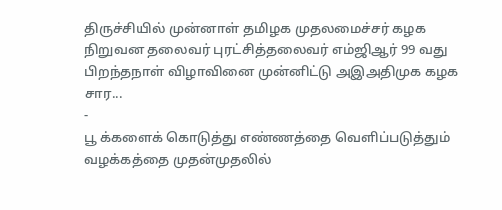திருச்சியில் முன்னாள் தமிழக முதலமைச்சர் கழக நிறுவன தலைவர் புரட்சித்தலைவர் எம்ஜிஆர் 99 வது பிறந்தநாள் விழாவினை முன்னிட்டு அஇஅதிமுக கழக சார...
-
பூ க்களைக் கொடுத்து எண்ணத்தை வெளிப்படுத்தும் வழக்கத்தை முதன்முதலில்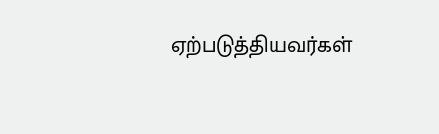ஏற்படுத்தியவர்கள்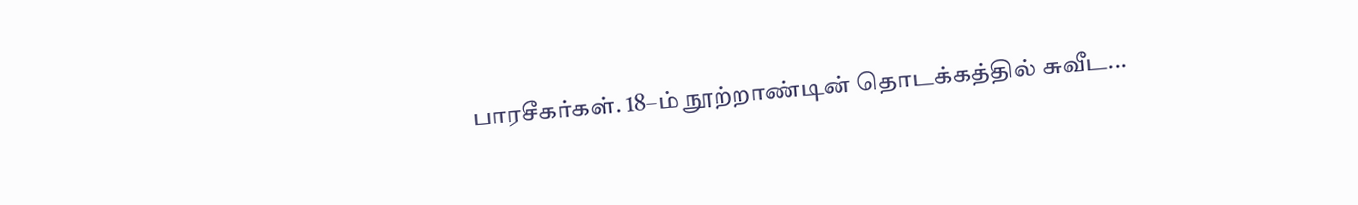பாரசீகர்கள். 18–ம் நூற்றாண்டின் தொடக்கத்தில் சுவீட...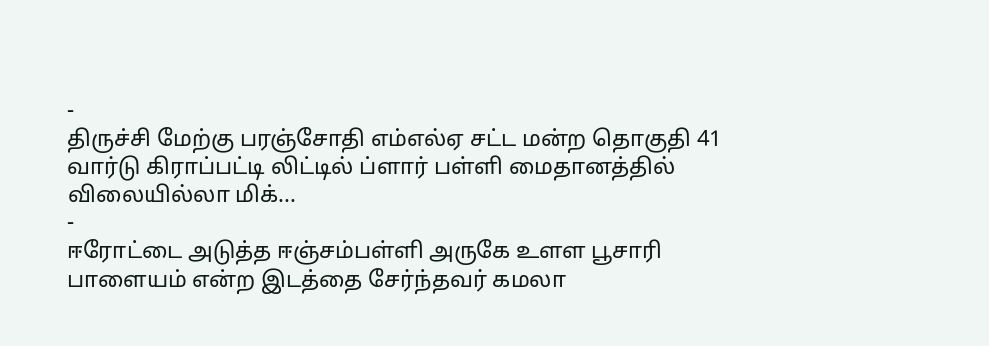-
திருச்சி மேற்கு பரஞ்சோதி எம்எல்ஏ சட்ட மன்ற தொகுதி 41 வார்டு கிராப்பட்டி லிட்டில் ப்ளார் பள்ளி மைதானத்தில் விலையில்லா மிக்...
-
ஈரோட்டை அடுத்த ஈஞ்சம்பள்ளி அருகே உளள பூசாரி பாளையம் என்ற இடத்தை சேர்ந்தவர் கமலா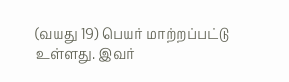(வயது 19) பெயர் மாற்றப்பட்டு உள்ளது. இவர்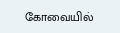கோவையில்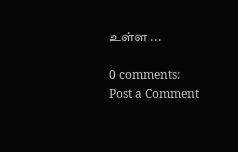உள்ள ...

0 comments:
Post a Comment